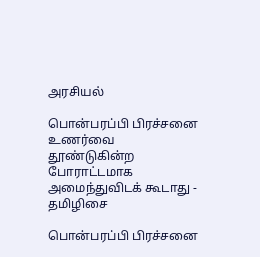அரசியல்

பொன்பரப்பி பிரச்சனை உணர்வை தூண்டுகின்ற போராட்டமாக அமைந்துவிடக் கூடாது - தமிழிசை

பொன்பரப்பி பிரச்சனை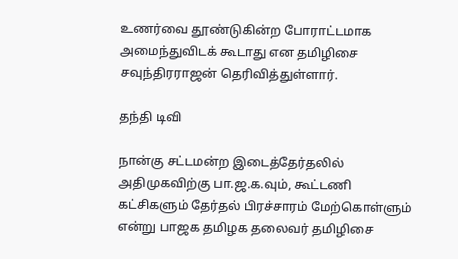உணர்வை தூண்டுகின்ற போராட்டமாக அமைந்துவிடக் கூடாது என தமிழிசை சவுந்திரராஜன் தெரிவித்துள்ளார்.

தந்தி டிவி

நான்கு சட்டமன்ற இடைத்தேர்தலில் அதிமுகவிற்கு பா.ஜ.க.வும், கூட்டணி கட்சிகளும் தேர்தல் பிரச்சாரம் மேற்கொள்ளும் என்று பாஜக தமிழக தலைவர் தமிழிசை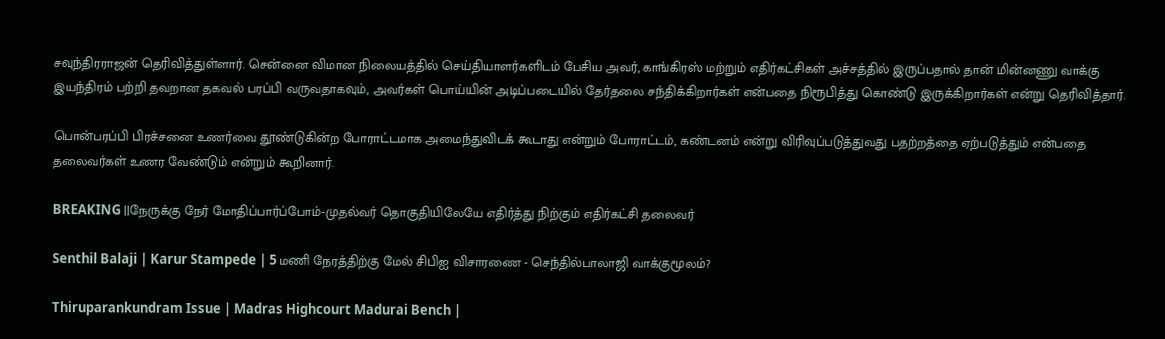சவுந்திரராஜன் தெரிவித்துள்ளார். சென்னை விமான நிலையத்தில் செய்தியாளர்களிடம் பேசிய அவர், காங்கிரஸ் மற்றும் எதிர்கட்சிகள் அச்சத்தில் இருப்பதால் தான் மின்னணு வாக்கு இயந்திரம் பற்றி தவறான தகவல் பரப்பி வருவதாகவும், அவர்கள் பொய்யின் அடிப்படையில் தேர்தலை சந்திக்கிறார்கள் என்பதை நிரூபித்து கொண்டு இருக்கிறார்கள் என்று தெரிவித்தார்.

பொன்பரப்பி பிரச்சனை உணர்வை தூண்டுகின்ற போராட்டமாக அமைந்துவிடக் கூடாது என்றும் போராட்டம், கண்டனம் என்று விரிவுப்படுத்துவது பதற்றத்தை ஏற்படுத்தும் என்பதை தலைவர்கள் உணர வேண்டும் என்றும் கூறினார்.

BREAKING ||நேருக்கு நேர் மோதிப்பார்ப்போம்-முதல்வர் தொகுதியிலேயே எதிர்த்து நிற்கும் எதிர்கட்சி தலைவர்

Senthil Balaji | Karur Stampede | 5 மணி நேரத்திற்கு மேல் சிபிஐ விசாரணை - செந்தில்பாலாஜி வாக்குமூலம்?

Thiruparankundram Issue | Madras Highcourt Madurai Bench |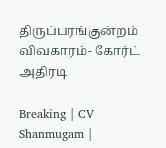திருப்பரங்குன்றம் விவகாரம்- கோர்ட் அதிரடி

Breaking | CV Shanmugam |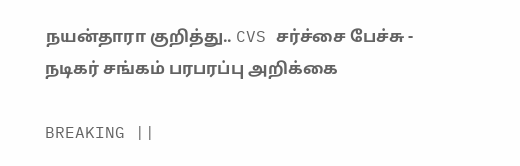நயன்தாரா குறித்து.. CVS சர்ச்சை பேச்சு - நடிகர் சங்கம் பரபரப்பு அறிக்கை

BREAKING ||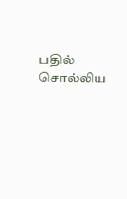பதில் சொல்லிய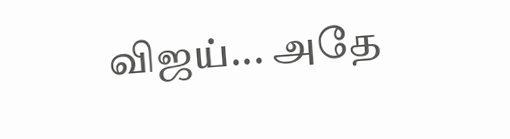விஜய்... அதே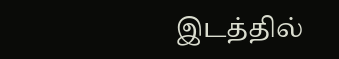இடத்தில்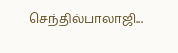செந்தில்பாலாஜி...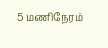5 மணிநேரம்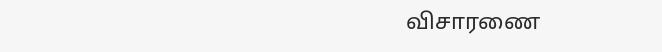விசாரணை